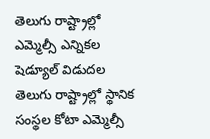తెలుగు రాష్ట్రాల్లో ఎమ్మెల్సీ ఎన్నికల షెడ్యూల్ విడుదల
తెలుగు రాష్ట్రాల్లో స్థానిక సంస్థల కోటా ఎమ్మెల్సీ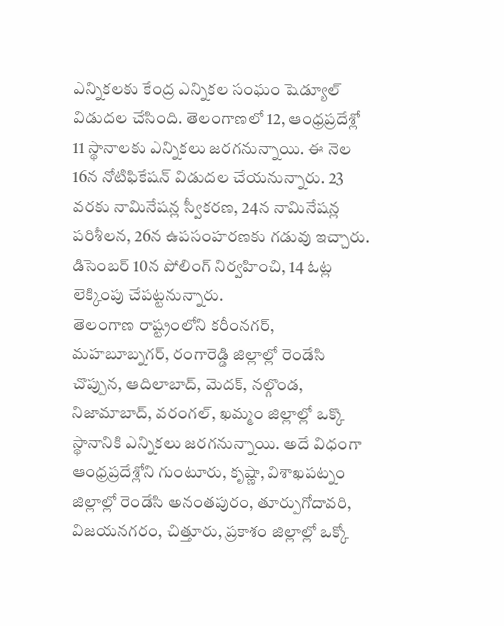ఎన్నికలకు కేంద్ర ఎన్నికల సంఘం షెడ్యూల్ విడుదల చేసింది. తెలంగాణలో 12, ఆంధ్రప్రదేశ్లో 11 స్థానాలకు ఎన్నికలు జరగనున్నాయి. ఈ నెల 16న నోటిఫికేషన్ విడుదల చేయనున్నారు. 23 వరకు నామినేషన్ల స్వీకరణ, 24న నామినేషన్ల పరిశీలన, 26న ఉపసంహరణకు గడువు ఇచ్చారు. డిసెంబర్ 10న పోలింగ్ నిర్వహించి, 14 ఓట్ల లెక్కింపు చేపట్టనున్నారు.
తెలంగాణ రాష్ట్రంలోని కరీంనగర్, మహబూబ్నగర్, రంగారెడ్డి జిల్లాల్లో రెండేసి చొప్పున, ఆదిలాబాద్, మెదక్, నల్గొండ, నిజామాబాద్, వరంగల్, ఖమ్మం జిల్లాల్లో ఒక్కొ స్థానానికి ఎన్నికలు జరగనున్నాయి. అదే విధంగా ఆంధ్రప్రదేశ్లోని గుంటూరు, కృష్ణా, విశాఖపట్నం జిల్లాల్లో రెండేసి అనంతపురం, తూర్పుగోదావరి, విజయనగరం, చిత్తూరు, ప్రకాశం జిల్లాల్లో ఒక్కో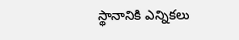స్థానానికి ఎన్నికలు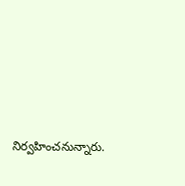నిర్వహించనున్నారు.